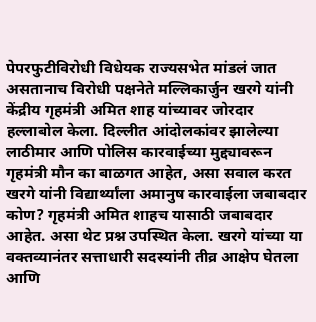पेपरफुटीविरोधी विधेयक राज्यसभेत मांडलं जात असतानाच विरोधी पक्षनेते मल्लिकार्जुन खरगे यांनी केंद्रीय गृहमंत्री अमित शाह यांच्यावर जोरदार हल्लाबोल केला. दिल्लीत आंदोलकांवर झालेल्या लाठीमार आणि पोलिस कारवाईच्या मुद्द्यावरून गृहमंत्री मौन का बाळगत आहेत, असा सवाल करत खरगे यांनी विद्यार्थ्यांला अमानुष कारवाईला जबाबदार कोण? गृहमंत्री अमित शाहच यासाठी जबाबदार आहेत. असा थेट प्रश्न उपस्थित केला. खरगे यांच्या या वक्तव्यानंतर सत्ताधारी सदस्यांनी तीव्र आक्षेप घेतला आणि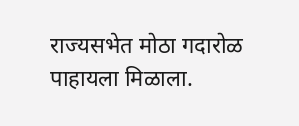राज्यसभेत मोठा गदारोळ पाहायला मिळाला.